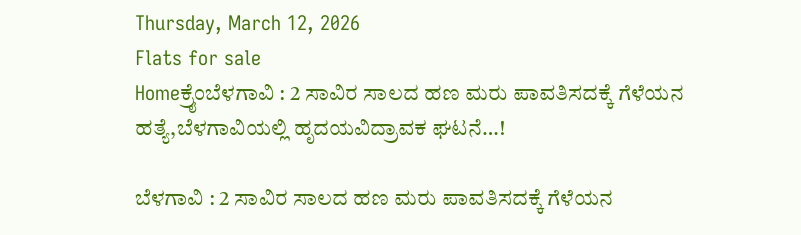Thursday, March 12, 2026
Flats for sale
Homeಕ್ರೈಂಬೆಳಗಾವಿ : 2 ಸಾವಿರ ಸಾಲದ ಹಣ ಮರು ಪಾವತಿಸದಕ್ಕೆ ಗೆಳೆಯನ ಹತ್ಯೆ,ಬೆಳಗಾವಿಯಲ್ಲಿ ಹೃದಯವಿದ್ರಾವಕ ಘಟನೆ…!

ಬೆಳಗಾವಿ : 2 ಸಾವಿರ ಸಾಲದ ಹಣ ಮರು ಪಾವತಿಸದಕ್ಕೆ ಗೆಳೆಯನ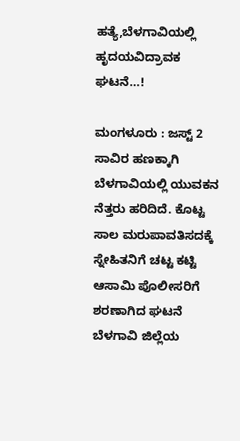ಹತ್ಯೆ,ಬೆಳಗಾವಿಯಲ್ಲಿ ಹೃದಯವಿದ್ರಾವಕ ಘಟನೆ…!

ಮಂಗಳೂರು : ಜಸ್ಟ್ ‌2 ಸಾವಿರ ಹಣಕ್ಕಾಗಿ ಬೆಳಗಾವಿಯಲ್ಲಿ ಯುವಕನ ನೆತ್ತರು ಹರಿದಿದೆ. ಕೊಟ್ಟ ಸಾಲ ಮರುಪಾವತಿಸದಕ್ಕೆ ಸ್ನೇಹಿತನಿಗೆ ಚಟ್ಟ ಕಟ್ಟಿ ಆಸಾಮಿ ಪೊಲೀಸರಿಗೆ ಶರಣಾಗಿದ ಘಟನೆ ಬೆಳಗಾವಿ ಜಿಲ್ಲೆಯ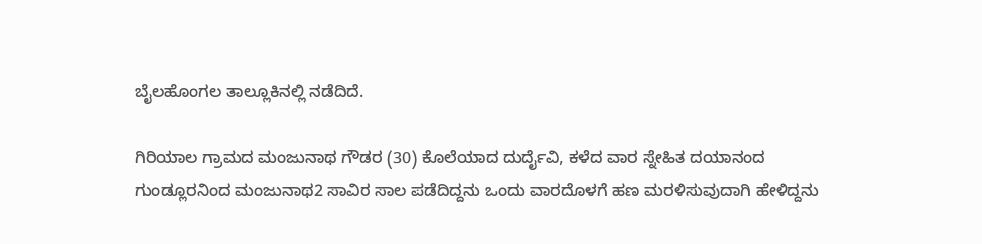ಬೈಲಹೊಂಗಲ ತಾಲ್ಲೂಕಿನಲ್ಲಿ ನಡೆದಿದೆ.

ಗಿರಿಯಾಲ‌ ಗ್ರಾಮದ ಮಂಜುನಾಥ ಗೌಡರ (30) ಕೊಲೆಯಾದ ದುರ್ದೈವಿ, ಕಳೆದ ವಾರ ಸ್ನೇಹಿತ ದಯಾನಂದ ಗುಂಡ್ಲೂರನಿಂದ ಮಂಜುನಾಥ2 ಸಾವಿರ ಸಾಲ ಪಡೆದಿದ್ದನು ಒಂದು ವಾರದೊಳಗೆ ಹಣ ಮರಳಿಸುವುದಾಗಿ ಹೇಳಿದ್ದನು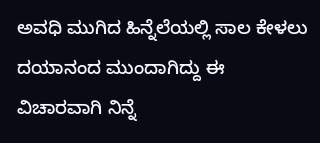ಅವಧಿ ಮುಗಿದ ಹಿನ್ನೆಲೆಯಲ್ಲಿ ಸಾಲ ಕೇಳಲು ದಯಾನಂದ ಮುಂದಾಗಿದ್ದು ಈ ವಿಚಾರವಾಗಿ ನಿನ್ನೆ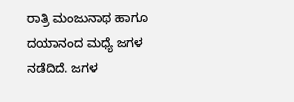ರಾತ್ರಿ ಮಂಜುನಾಥ ‌ಹಾಗೂ ದಯಾನಂದ ಮಧ್ಯೆ ಜಗಳ ನಡೆದಿದೆ. ಜಗಳ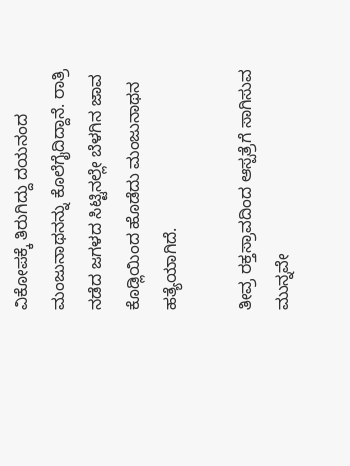ವಿಕೋಪಕ್ಕೆ ತಿರುಗಿದ್ದು ದಯನಂದ ಮಂಜುನಾಥ‌ನನ್ನು ಕೊಲೆಗೈದಿದ್ದಾನೆ. ರಾತ್ರಿ ನಡೆದ ಜಗಳದ ಸಿಟ್ಟಿನಲ್ಲೇ ಬೆಳಗಿ‌ನ ಜಾವ ಕೊಡ್ಲಿಯಿಂದ ಹೊಡೆದು ಮಂಜುನಾಥ‌ನ ಹತ್ಯೆಯಾಗಿದೆ.

ತೀವ್ರ ರಕ್ತಸ್ರಾವದಿಂದ ಆಸ್ಪತ್ರೆಗೆ ಸಾಗಿಸುವ ಮುನ್ನವೇ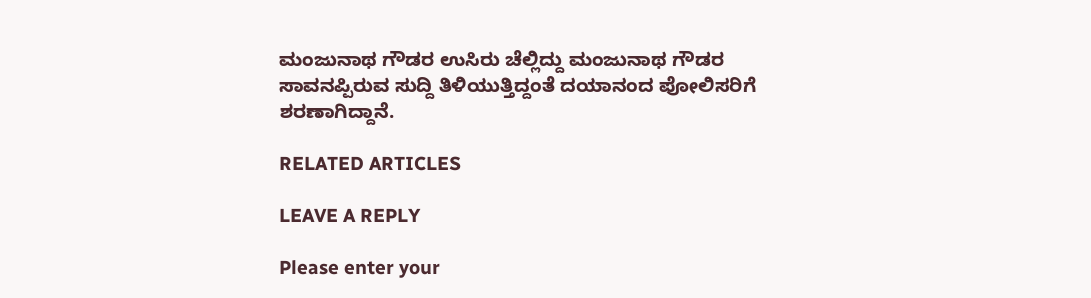ಮಂಜುನಾಥ ಗೌಡರ ಉಸಿರು ಚೆಲ್ಲಿದ್ದು ಮಂಜುನಾಥ ಗೌಡರ ಸಾವನಪ್ಪಿರುವ ಸುದ್ದಿ ತಿಳಿಯುತ್ತಿದ್ದಂತೆ ದಯಾನಂದ ಪೋಲಿಸರಿಗೆ ಶರಣಾಗಿದ್ದಾನೆ.

RELATED ARTICLES

LEAVE A REPLY

Please enter your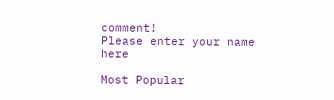comment!
Please enter your name here

Most Popular